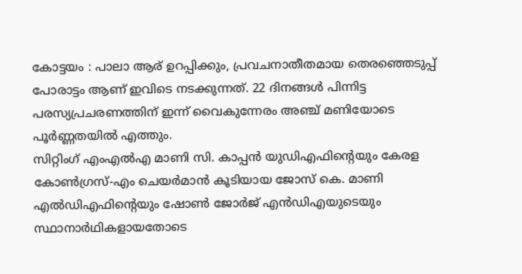കോട്ടയം : പാലാ ആര് ഉറപ്പിക്കും, പ്രവചനാതീതമായ തെരഞ്ഞെടുപ്പ് പോരാട്ടം ആണ് ഇവിടെ നടക്കുന്നത്. 22 ദിനങ്ങൾ പിന്നിട്ട പരസ്യപ്രചരണത്തിന് ഇന്ന് വൈകുന്നേരം അഞ്ച് മണിയോടെ പൂർണ്ണതയിൽ എത്തും.
സിറ്റിംഗ് എംഎൽഎ മാണി സി. കാപ്പൻ യുഡിഎഫിന്റെയും കേരള കോൺഗ്രസ്-എം ചെയർമാൻ കൂടിയായ ജോസ് കെ. മാണി എൽഡിഎഫിന്റെയും ഷോൺ ജോർജ് എൻഡിഎയുടെയും സ്ഥാനാർഥികളായതോടെ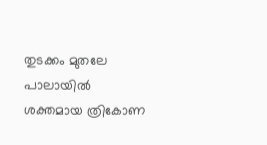തുടക്കം മുതലേ പാലായിൽ ശക്തമായ ത്രികോണ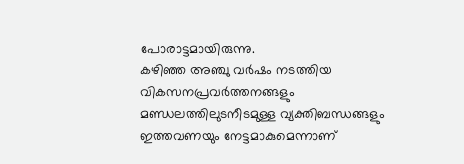പോരാട്ടമായിരുന്നു.
കഴിഞ്ഞ അഞ്ചു വർഷം നടത്തിയ വികസനപ്രവർത്തനങ്ങളും മണ്ഡലത്തിലുടനീടമുള്ള വ്യക്തിബന്ധങ്ങളും ഇത്തവണയും നേട്ടമാകുമെന്നാണ്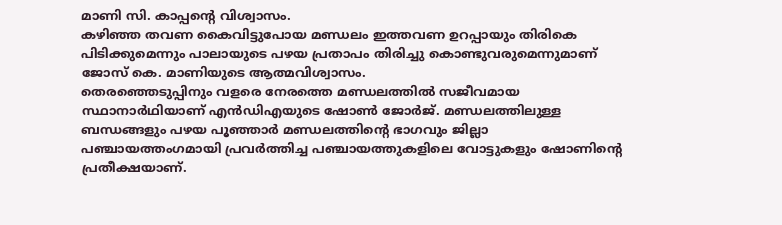മാണി സി. കാപ്പന്റെ വിശ്വാസം.
കഴിഞ്ഞ തവണ കൈവിട്ടുപോയ മണ്ഡലം ഇത്തവണ ഉറപ്പായും തിരികെ പിടിക്കുമെന്നും പാലായുടെ പഴയ പ്രതാപം തിരിച്ചു കൊണ്ടുവരുമെന്നുമാണ് ജോസ് കെ. മാണിയുടെ ആത്മവിശ്വാസം.
തെരഞ്ഞെടുപ്പിനും വളരെ നേരത്തെ മണ്ഡലത്തിൽ സജീവമായ സ്ഥാനാർഥിയാണ് എൻഡിഎയുടെ ഷോൺ ജോർജ്. മണ്ഡലത്തിലുള്ള ബന്ധങ്ങളും പഴയ പൂഞ്ഞാർ മണ്ഡലത്തിന്റെ ഭാഗവും ജില്ലാ പഞ്ചായത്തംഗമായി പ്രവർത്തിച്ച പഞ്ചായത്തുകളിലെ വോട്ടുകളും ഷോണിന്റെ പ്രതീക്ഷയാണ്.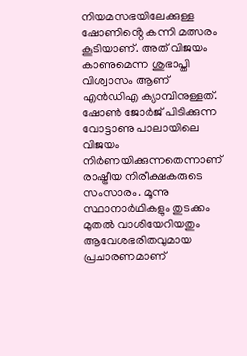നിയമസഭയിലേക്കുള്ള ഷോണിൻ്റെ കന്നി മത്സരം കൂടിയാണ്. അത് വിജയം കാണുമെന്ന ശുഭാപ്തി വിശ്വാസം ആണ് എൻഡിഎ ക്യാമ്പിനുള്ളത്.
ഷോൺ ജോർജ് പിടിക്കുന്ന വോട്ടാണു പാലായിലെ വിജയം നിർണയിക്കുന്നതെന്നാണ് രാഷ്ട്രീയ നിരീക്ഷകരുടെ സംസാരം. മൂന്നു സ്ഥാനാർഥികളും തുടക്കം മുതൽ വാശിയേറിയതും ആവേശഭരിതവുമായ പ്രചാരണമാണ്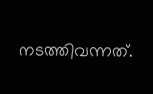നടത്തിവന്നത്.